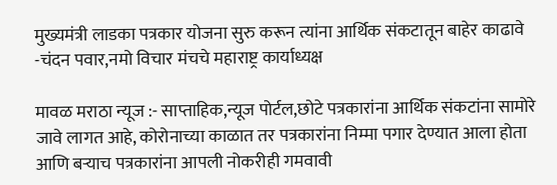मुख्यमंत्री लाडका पत्रकार योजना सुरु करून त्यांना आर्थिक संकटातून बाहेर काढावे -चंदन पवार,नमो विचार मंचचे महाराष्ट्र कार्याध्यक्ष

मावळ मराठा न्यूज :- साप्ताहिक,न्यूज पोर्टल,छोटे पत्रकारांना आर्थिक संकटांना सामोरे जावे लागत आहे, कोरोनाच्या काळात तर पत्रकारांना निम्मा पगार देण्यात आला होता आणि बऱ्याच पत्रकारांना आपली नोकरीही गमवावी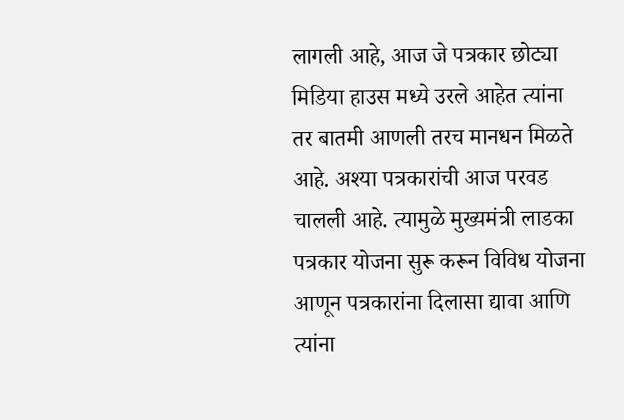लागली आहे, आज जे पत्रकार छोट्या मिडिया हाउस मध्ये उरले आहेत त्यांना तर बातमी आणली तरच मानधन मिळते आहे. अश्या पत्रकारांची आज परवड चालली आहे. त्यामुळे मुख्यमंत्री लाडका पत्रकार योजना सुरू करून विविध योजना आणून पत्रकारांना दिलासा द्यावा आणि त्यांना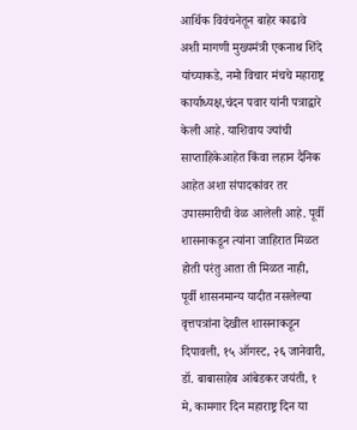आर्थिक विवंचनेतून बाहेर काढावे अशी मागणी मुख्यमंत्री एकनाथ शिंदे यांच्याकडे, नमो विचार मंचचे महाराष्ट्र कार्याध्यक्ष,चंदन पवार यांनी पत्राद्वारे केली आहे. याशिवाय ज्यांची साप्ताहिकेआहेत किंवा लहान दैनिक आहेत अशा संपादकांवर तर उपासमारीची वेळ आलेली आहे. पूर्वी शासनाकडून त्यांना जाहिरात मिळत होती परंतु आता ती मिळत नाही, पूर्वी शासनमान्य यादीत नसलेल्या वृत्तपत्रांना देखील शासनाकडून दिपावली, १५ ऑगस्ट, २६ जानेवारी, डॉ. बाबासाहेब आंबेडकर जयंती, १ मे, कामगार दिन महाराष्ट्र दिन या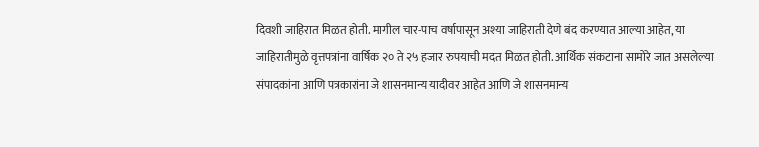दिवशी जाहिरात मिळत होती. मागील चार-पाच वर्षापासून अश्या जाहिराती देणे बंद करण्यात आल्या आहेत, या जाहिरातीमुळे वृत्तपत्रांना वार्षिक २० ते २५ हजार रुपयाची मदत मिळत होती. आर्थिक संकटाना सामोरे जात असलेल्या संपादकांना आणि पत्रकारांना जे शासनमान्य यादीवर आहेत आणि जे शासनमान्य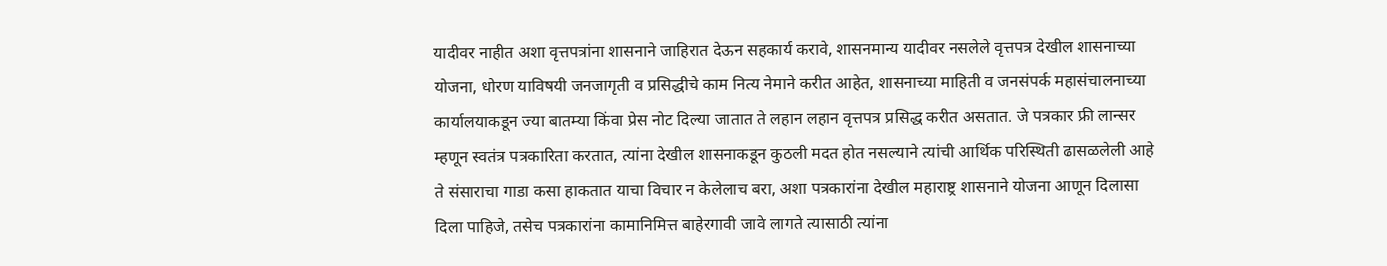यादीवर नाहीत अशा वृत्तपत्रांना शासनाने जाहिरात देऊन सहकार्य करावे, शासनमान्य यादीवर नसलेले वृत्तपत्र देखील शासनाच्या योजना, धोरण याविषयी जनजागृती व प्रसिद्धीचे काम नित्य नेमाने करीत आहेत, शासनाच्या माहिती व जनसंपर्क महासंचालनाच्या कार्यालयाकडून ज्या बातम्या किंवा प्रेस नोट दिल्या जातात ते लहान लहान वृत्तपत्र प्रसिद्ध करीत असतात. जे पत्रकार फ्री लान्सर म्हणून स्वतंत्र पत्रकारिता करतात, त्यांना देखील शासनाकडून कुठली मदत होत नसल्याने त्यांची आर्थिक परिस्थिती ढासळलेली आहे ते संसाराचा गाडा कसा हाकतात याचा विचार न केलेलाच बरा, अशा पत्रकारांना देखील महाराष्ट्र शासनाने योजना आणून दिलासा दिला पाहिजे, तसेच पत्रकारांना कामानिमित्त बाहेरगावी जावे लागते त्यासाठी त्यांना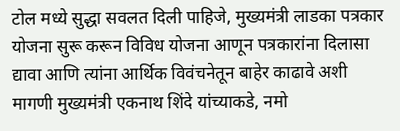टोल मध्ये सुद्धा सवलत दिली पाहिजे, मुख्यमंत्री लाडका पत्रकार योजना सुरू करून विविध योजना आणून पत्रकारांना दिलासा द्यावा आणि त्यांना आर्थिक विवंचनेतून बाहेर काढावे अशी मागणी मुख्यमंत्री एकनाथ शिंदे यांच्याकडे, नमो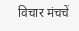विचार मंचचें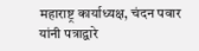महाराष्ट्र कार्याध्यक्ष, चंदन पवार यांनी पत्राद्वारे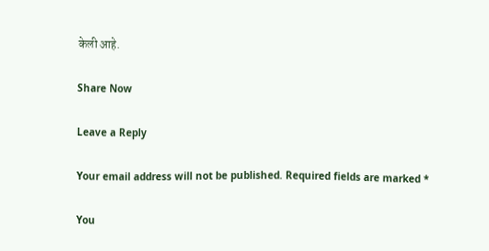केली आहे.

Share Now

Leave a Reply

Your email address will not be published. Required fields are marked *

You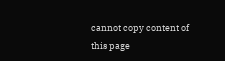cannot copy content of this page